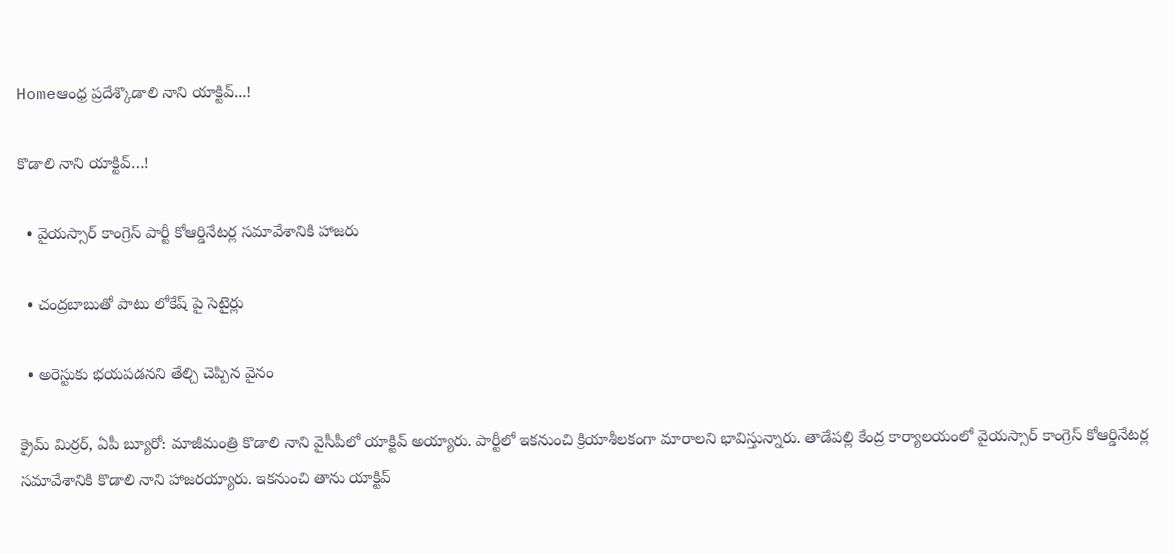Homeఆంధ్ర ప్రదేశ్కొడాలి నాని యాక్టివ్...!

కొడాలి నాని యాక్టివ్…!

  • వైయస్సార్ కాంగ్రెస్ పార్టీ కోఆర్డినేటర్ల సమావేశానికి హాజరు

  • చంద్రబాబుతో పాటు లోకేష్ పై సెటైర్లు

  • అరెస్టుకు భయపడనని తేల్చి చెప్పిన వైనం

క్రైమ్ మిర్రర్, ఏపీ బ్యూరో: మాజీమంత్రి కొడాలి నాని వైసీపీలో యాక్టివ్ అయ్యారు. పార్టీలో ఇకనుంచి క్రియాశీలకంగా మారాలని భావిస్తున్నారు. తాడేపల్లి కేంద్ర కార్యాలయంలో వైయస్సార్ కాంగ్రెస్ కోఆర్డినేటర్ల సమావేశానికి కొడాలి నాని హాజరయ్యారు. ఇకనుంచి తాను యాక్టివ్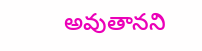అవుతానని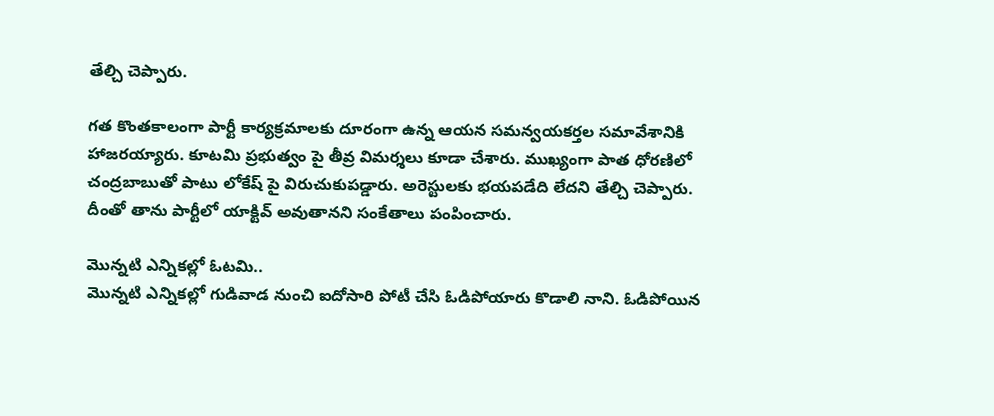తేల్చి చెప్పారు.

గత కొంతకాలంగా పార్టీ కార్యక్రమాలకు దూరంగా ఉన్న ఆయన సమన్వయకర్తల సమావేశానికి హాజరయ్యారు. కూటమి ప్రభుత్వం పై తీవ్ర విమర్శలు కూడా చేశారు. ముఖ్యంగా పాత ధోరణిలో చంద్రబాబుతో పాటు లోకేష్ పై విరుచుకుపడ్డారు. అరెస్టులకు భయపడేది లేదని తేల్చి చెప్పారు. దీంతో తాను పార్టీలో యాక్టివ్ అవుతానని సంకేతాలు పంపించారు.

మొన్నటి ఎన్నికల్లో ఓటమి..
మొన్నటి ఎన్నికల్లో గుడివాడ నుంచి ఐదోసారి పోటీ చేసి ఓడిపోయారు కొడాలి నాని. ఓడిపోయిన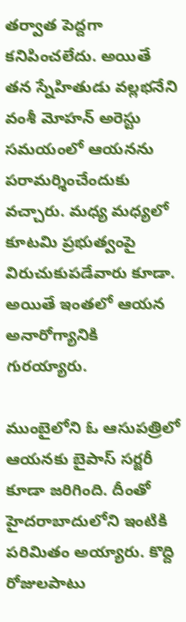తర్వాత పెద్దగా కనిపించలేదు. అయితే తన స్నేహితుడు వల్లభనేని వంశీ మోహన్ అరెస్టు సమయంలో ఆయనను పరామర్శించేందుకు వచ్చారు. మధ్య మధ్యలో కూటమి ప్రభుత్వంపై విరుచుకుపడేవారు కూడా. అయితే ఇంతలో ఆయన అనారోగ్యానికి గురయ్యారు.

ముంబైలోని ఓ ఆసుపత్రిలో ఆయనకు బైపాస్ సర్జరీ కూడా జరిగింది. దీంతో హైదరాబాదులోని ఇంటికి పరిమితం అయ్యారు. కొద్ది రోజులపాటు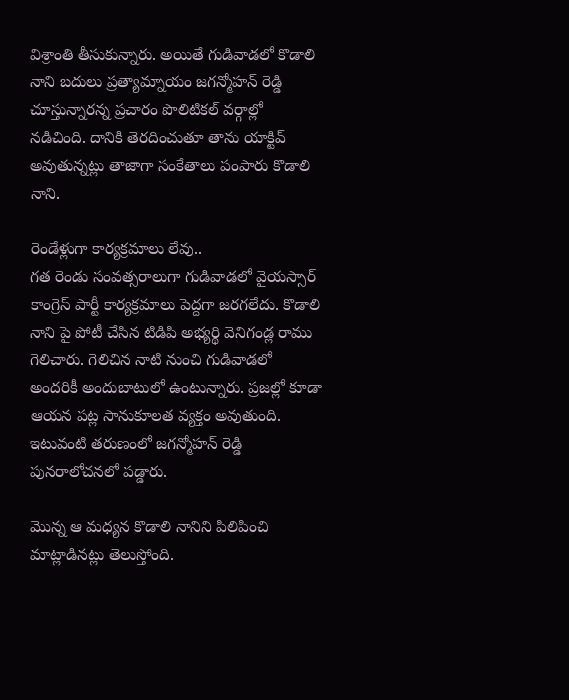విశ్రాంతి తీసుకున్నారు. అయితే గుడివాడలో కొడాలి నాని బదులు ప్రత్యామ్నాయం జగన్మోహన్ రెడ్డి చూస్తున్నారన్న ప్రచారం పొలిటికల్ వర్గాల్లో నడిచింది. దానికి తెరదించుతూ తాను యాక్టివ్ అవుతున్నట్లు తాజాగా సంకేతాలు పంపారు కొడాలి నాని.

రెండేళ్లుగా కార్యక్రమాలు లేవు..
గత రెండు సంవత్సరాలుగా గుడివాడలో వైయస్సార్ కాంగ్రెస్ పార్టీ కార్యక్రమాలు పెద్దగా జరగలేదు. కొడాలి నాని పై పోటీ చేసిన టిడిపి అభ్యర్థి వెనిగండ్ల రాము గెలిచారు. గెలిచిన నాటి నుంచి గుడివాడలో అందరికీ అందుబాటులో ఉంటున్నారు. ప్రజల్లో కూడా ఆయన పట్ల సానుకూలత వ్యక్తం అవుతుంది. ఇటువంటి తరుణంలో జగన్మోహన్ రెడ్డి పునరాలోచనలో పడ్డారు.

మొన్న ఆ మధ్యన కొడాలి నానిని పిలిపించి మాట్లాడినట్లు తెలుస్తోంది.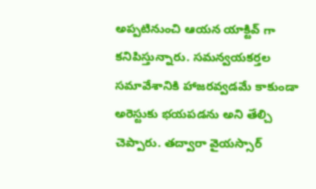అప్పటినుంచి ఆయన యాక్టివ్ గా కనిపిస్తున్నారు. సమన్వయకర్తల సమావేశానికి హాజరవ్వడమే కాకుండా అరెస్టుకు భయపడను అని తేల్చి చెప్పారు. తద్వారా వైయస్సార్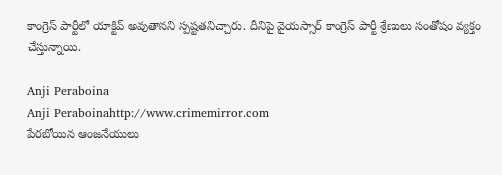కాంగ్రెస్ పార్టీలో యాక్టివ్ అవుతానని స్పష్టతనిచ్చారు. దీనిపై వైయస్సార్ కాంగ్రెస్ పార్టీ శ్రేణులు సంతోషం వ్యక్తం చేస్తున్నాయి.

Anji Peraboina
Anji Peraboinahttp://www.crimemirror.com
పేరబోయిన ఆంజనేయులు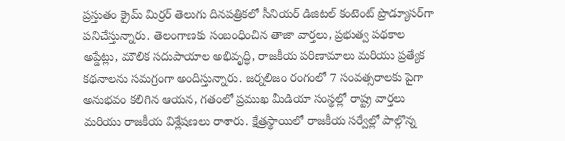ప్రస్తుతం క్రైమ్ మిర్రర్ తెలుగు దినపత్రికలో సీనియర్ డిజిటల్ కంటెంట్ ప్రొడ్యూసర్‌గా పనిచేస్తున్నారు. తెలంగాణకు సంబంధించిన తాజా వార్తలు, ప్రభుత్వ పథకాల అప్డేట్లు, మౌలిక సదుపాయాల అభివృద్ధి, రాజకీయ పరిణామాలు మరియు ప్రత్యేక కథనాలను సమగ్రంగా అందిస్తున్నారు. జర్నలిజం రంగంలో 7 సంవత్సరాలకు పైగా అనుభవం కలిగిన ఆయన, గతంలో ప్రముఖ మీడియా సంస్థల్లో రాష్ట్ర వార్తలు మరియు రాజకీయ విశ్లేషణలు రాశారు. క్షేత్రస్థాయిలో రాజకీయ సర్వేల్లో పాల్గొన్న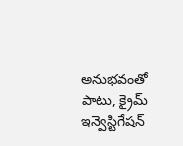అనుభవంతో పాటు, క్రైమ్ ఇన్వెస్టిగేషన్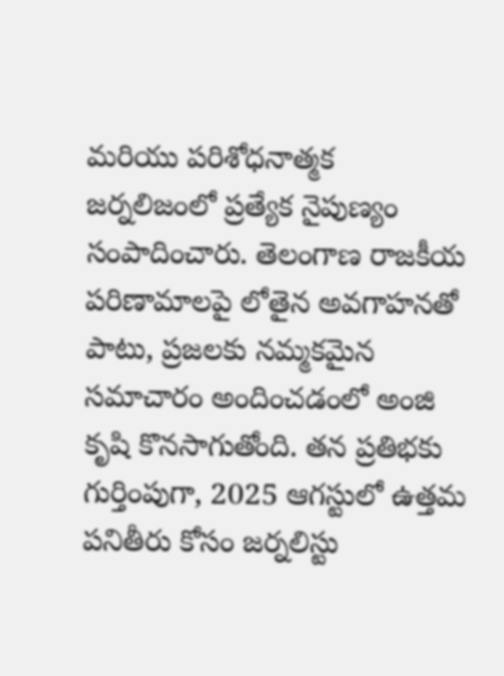మరియు పరిశోధనాత్మక జర్నలిజంలో ప్రత్యేక నైపుణ్యం సంపాదించారు. తెలంగాణ రాజకీయ పరిణామాలపై లోతైన అవగాహనతో పాటు, ప్రజలకు నమ్మకమైన సమాచారం అందించడంలో అంజి కృషి కొనసాగుతోంది. తన ప్రతిభకు గుర్తింపుగా, 2025 ఆగస్టులో ఉత్తమ పనితీరు కోసం జర్నలిస్టు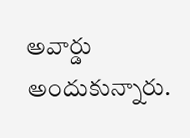అవార్డు అందుకున్నారు.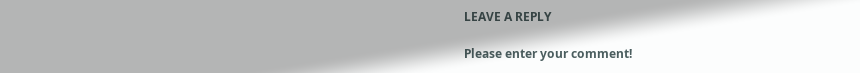LEAVE A REPLY

Please enter your comment!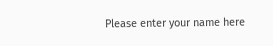Please enter your name here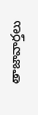తాజావార్తలు